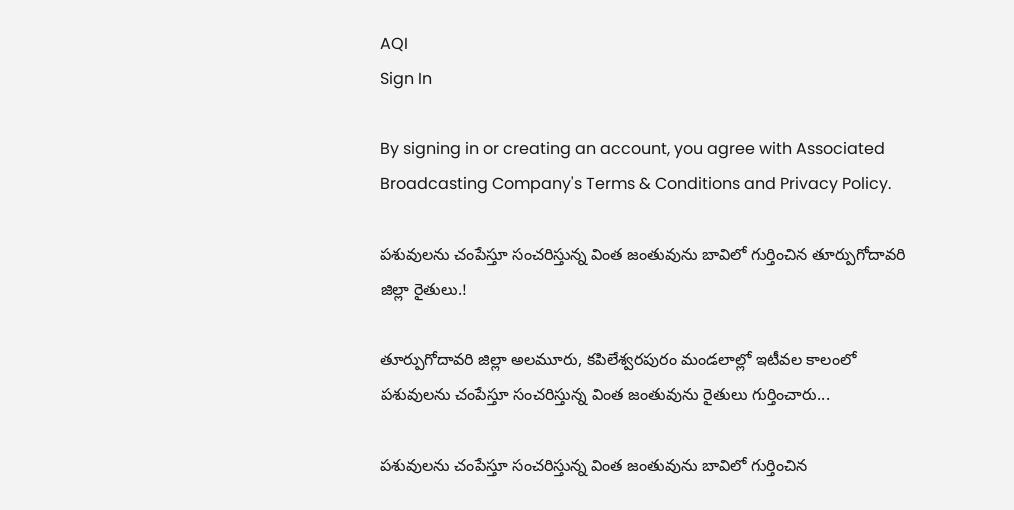AQI
Sign In

By signing in or creating an account, you agree with Associated Broadcasting Company's Terms & Conditions and Privacy Policy.

పశువులను చంపేస్తూ సంచరిస్తున్న వింత జంతువును బావిలో గుర్తించిన తూర్పుగోదావరి జిల్లా రైతులు.!

తూర్పుగోదావరి జిల్లా అలమూరు, కపిలేశ్వరపురం మండలాల్లో ఇటీవల కాలంలో పశువులను చంపేస్తూ సంచరిస్తున్న వింత జంతువును రైతులు గుర్తించారు...

పశువులను చంపేస్తూ సంచరిస్తున్న వింత జంతువును బావిలో గుర్తించిన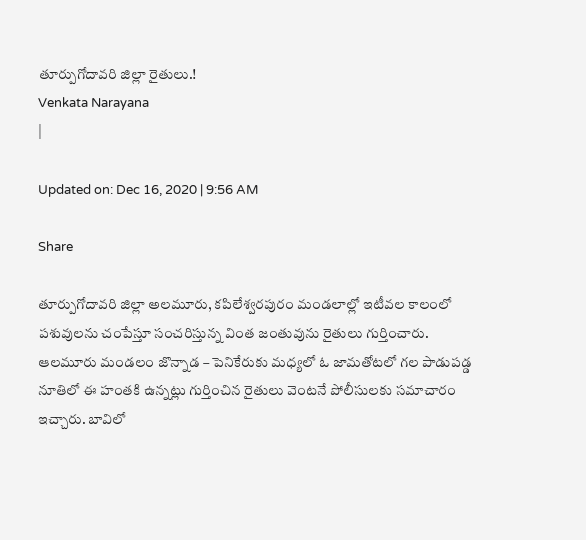తూర్పుగోదావరి జిల్లా రైతులు.!
Venkata Narayana
|

Updated on: Dec 16, 2020 | 9:56 AM

Share

తూర్పుగోదావరి జిల్లా అలమూరు, కపిలేశ్వరపురం మండలాల్లో ఇటీవల కాలంలో పశువులను చంపేస్తూ సంచరిస్తున్న వింత జంతువును రైతులు గుర్తించారు. ఆలమూరు మండలం జొన్నాడ – పెనికేరుకు మధ్యలో ఓ జామతోటలో గల పాడుపడ్డ నూతిలో ఈ హంతకి ఉన్నట్లు గుర్తించిన రైతులు వెంటనే పోలీసులకు సమాచారం ఇచ్చారు. బావిలో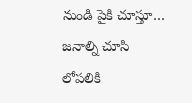నుండి పైకి చూస్తూ… జనాల్ని చూసి లోపలికి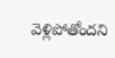వెళ్లిపోతోందని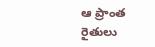ఆ ప్రాంత రైతులు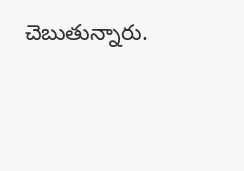చెబుతున్నారు.